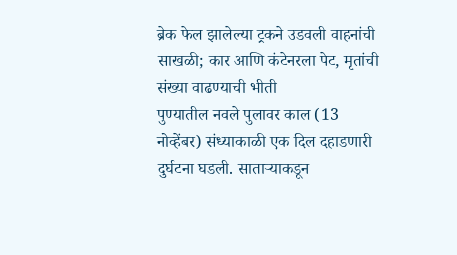ब्रेक फेल झालेल्या ट्रकने उडवली वाहनांची साखळी; कार आणि कंटेनरला पेट, मृतांची संख्या वाढण्याची भीती
पुण्यातील नवले पुलावर काल (13 नोव्हेंबर) संध्याकाळी एक दिल दहाडणारी दुर्घटना घडली. साताऱ्याकडून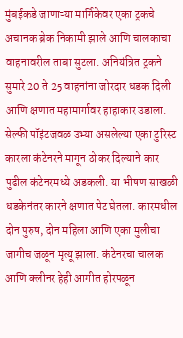मुंबईकडे जाणाऱ्या मार्गिकेवर एका ट्रकचे अचानक ब्रेक निकामी झाले आणि चालकाचा वाहनावरील ताबा सुटला. अनियंत्रित ट्रकने सुमारे 20 ते 25 वाहनांना जोरदार धडक दिली आणि क्षणात महामार्गावर हाहाकार उडाला.
सेल्फी पॉइंटजवळ उभ्या असलेल्या एका टुरिस्ट कारला कंटेनरने मागून ठोकर दिल्याने कार पुढील कंटेनरमध्ये अडकली. या भीषण साखळी धडकेनंतर कारने क्षणात पेट घेतला. कारमधील दोन पुरुष, दोन महिला आणि एका मुलीचा जागीच जळून मृत्यू झाला. कंटेनरचा चालक आणि क्लीनर हेही आगीत होरपळून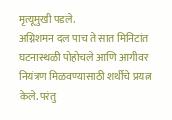मृत्यूमुखी पडले.
अग्निशमन दल पाच ते सात मिनिटांत घटनास्थळी पोहोचले आणि आगीवर नियंत्रण मिळवण्यासाठी शर्थीचे प्रयत्न केले. परंतु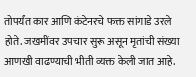तोपर्यंत कार आणि कंटेनरचे फक्त सांगाडे उरले होते. जखमींवर उपचार सुरू असून मृतांची संख्या आणखी वाढण्याची भीती व्यक्त केली जात आहे.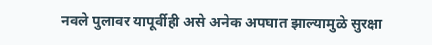नवले पुलावर यापूर्वीही असे अनेक अपघात झाल्यामुळे सुरक्षा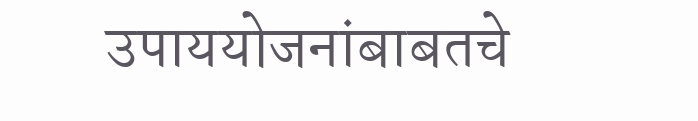उपाययोजनांबाबतचे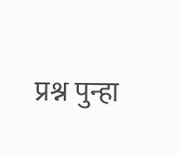प्रश्न पुन्हा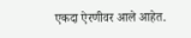एकदा ऐरणीवर आले आहेत.